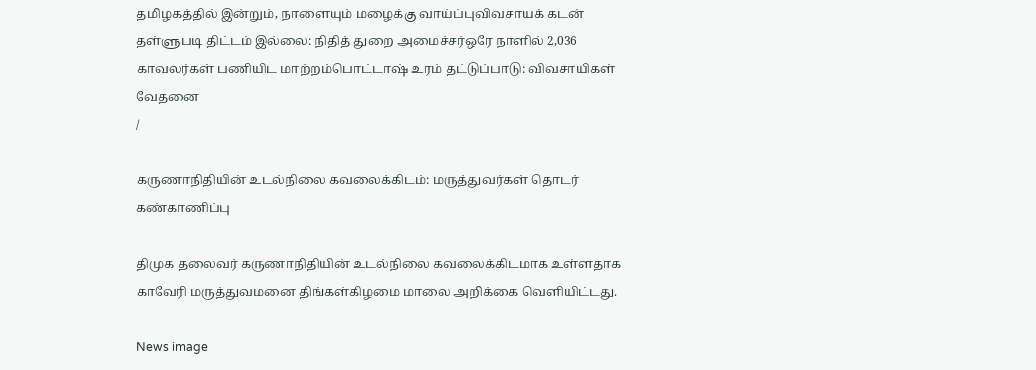தமிழகத்தில் இன்றும், நாளையும் மழைக்கு வாய்ப்புவிவசாயக் கடன் தள்ளுபடி திட்டம் இல்லை: நிதித் துறை அமைச்சர்ஒரே நாளில் 2,036 காவலர்கள் பணியிட மாற்றம்பொட்டாஷ் உரம் தட்டுப்பாடு: விவசாயிகள் வேதனை
/

கருணாநிதியின் உடல்நிலை கவலைக்கிடம்: மருத்துவர்கள் தொடர் கண்காணிப்பு

திமுக தலைவர் கருணாநிதியின் உடல்நிலை கவலைக்கிடமாக உள்ளதாக காவேரி மருத்துவமனை திங்கள்கிழமை மாலை அறிக்கை வெளியிட்டது.

News image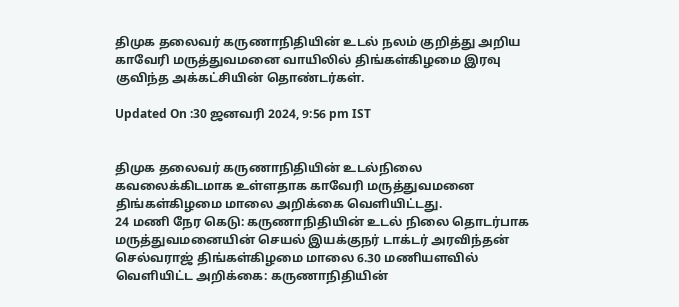திமுக தலைவர் கருணாநிதியின் உடல் நலம் குறித்து அறிய காவேரி மருத்துவமனை வாயிலில் திங்கள்கிழமை இரவு குவிந்த அக்கட்சியின் தொண்டர்கள்.

Updated On :30 ஜனவரி 2024, 9:56 pm IST


திமுக தலைவர் கருணாநிதியின் உடல்நிலை கவலைக்கிடமாக உள்ளதாக காவேரி மருத்துவமனை திங்கள்கிழமை மாலை அறிக்கை வெளியிட்டது.
24 மணி நேர கெடு: கருணாநிதியின் உடல் நிலை தொடர்பாக மருத்துவமனையின் செயல் இயக்குநர் டாக்டர் அரவிந்தன் செல்வராஜ் திங்கள்கிழமை மாலை 6.30 மணியளவில் வெளியிட்ட அறிக்கை: கருணாநிதியின்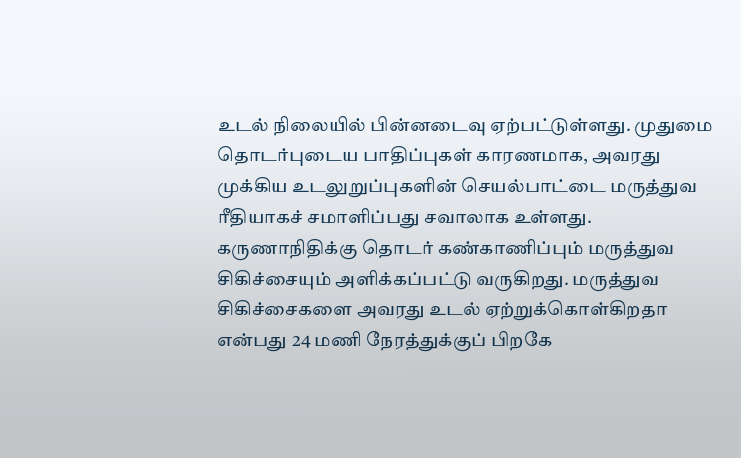உடல் நிலையில் பின்னடைவு ஏற்பட்டுள்ளது. முதுமை தொடர்புடைய பாதிப்புகள் காரணமாக, அவரது முக்கிய உடலுறுப்புகளின் செயல்பாட்டை மருத்துவ ரீதியாகச் சமாளிப்பது சவாலாக உள்ளது. கருணாநிதிக்கு தொடர் கண்காணிப்பும் மருத்துவ சிகிச்சையும் அளிக்கப்பட்டு வருகிறது. மருத்துவ சிகிச்சைகளை அவரது உடல் ஏற்றுக்கொள்கிறதா என்பது 24 மணி நேரத்துக்குப் பிறகே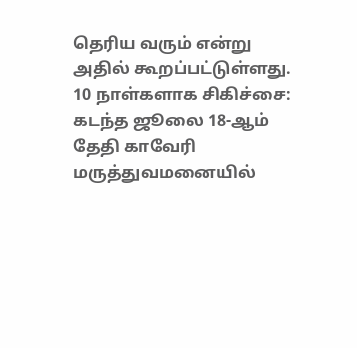தெரிய வரும் என்று அதில் கூறப்பட்டுள்ளது.
10 நாள்களாக சிகிச்சை: கடந்த ஜூலை 18-ஆம் தேதி காவேரி மருத்துவமனையில்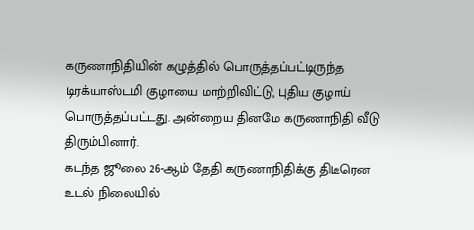கருணாநிதியின் கழுத்தில் பொருத்தப்பட்டிருந்த டிரக்யாஸ்டமி குழாயை மாற்றிவிட்டு, புதிய குழாய் பொருத்தப்பட்டது. அன்றைய தினமே கருணாநிதி வீடு திரும்பினார்.
கடந்த ஜூலை 26-ஆம் தேதி கருணாநிதிக்கு திடீரென உடல் நிலையில்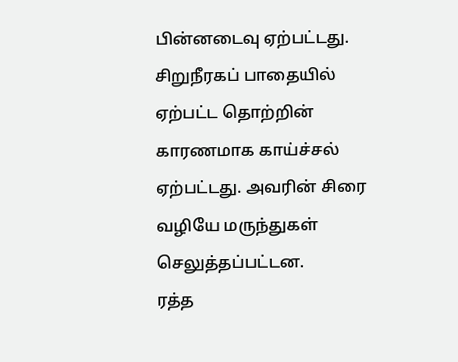பின்னடைவு ஏற்பட்டது. சிறுநீரகப் பாதையில் ஏற்பட்ட தொற்றின் காரணமாக காய்ச்சல் ஏற்பட்டது. அவரின் சிரை வழியே மருந்துகள் செலுத்தப்பட்டன.
ரத்த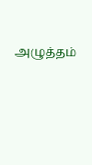அழுத்தம்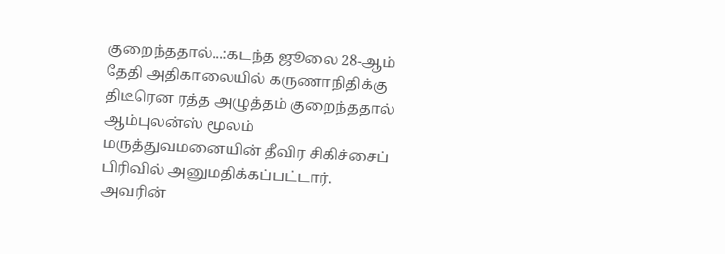குறைந்ததால்...:கடந்த ஜூலை 28-ஆம் தேதி அதிகாலையில் கருணாநிதிக்கு திடீரென ரத்த அழுத்தம் குறைந்ததால் ஆம்புலன்ஸ் மூலம் மருத்துவமனையின் தீவிர சிகிச்சைப் பிரிவில் அனுமதிக்கப்பட்டார். அவரின்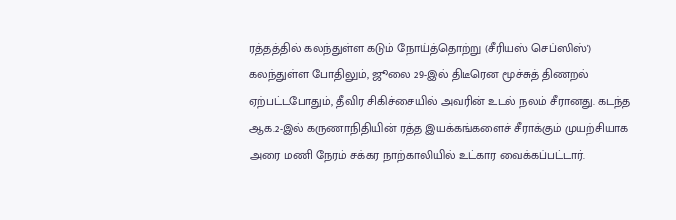ரத்தத்தில் கலந்துள்ள கடும் நோய்த்தொற்று (சீரியஸ் செப்ஸிஸ்') கலந்துள்ள போதிலும், ஜூலை 29-இல் திடீரென மூச்சுத் திணறல் ஏற்பட்டபோதும், தீவிர சிகிச்சையில் அவரின் உடல் நலம் சீரானது. கடந்த ஆக.2-இல் கருணாநிதியின் ரத்த இயக்கங்களைச் சீராக்கும் முயற்சியாக அரை மணி நேரம் சக்கர நாற்காலியில் உட்கார வைக்கப்பட்டார்.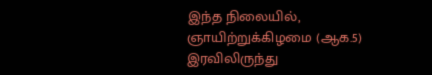இந்த நிலையில், ஞாயிற்றுக்கிழமை (ஆக.5) இரவிலிருந்து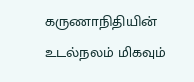கருணாநிதியின் உடல்நலம் மிகவும்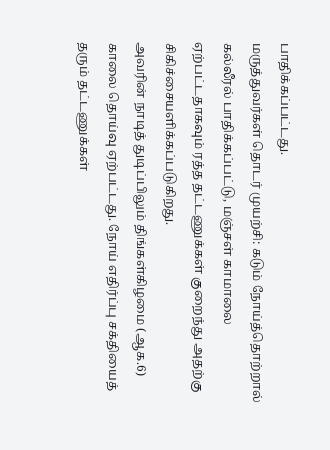பாதிக்கப்பட்டது.
மருத்துவர்கள் தொடர் முயற்சி: கடும் நோய்த்தொற்றால் கல்லீரல் பாதிக்கப்பட்டு, மஞ்சள் காமாலை ஏற்பட்டதாகவும் ரத்த தட்டணுக்கள் குறைந்து அதற்கு சிகிச்சையளிக்கப்படுகிறது.
அவரின் நாடித் துடிப்பிலும் திங்கள்கிழமை (ஆக.6) காலை தொய்வு ஏற்பட்டது. நோய் எதிர்ப்பு சக்தியைத் தரும் தட்டணுக்கள்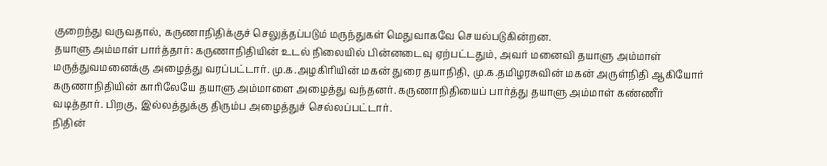குறைந்து வருவதால், கருணாநிதிக்குச் செலுத்தப்படும் மருந்துகள் மெதுவாகவே செயல்படுகின்றன.
தயாளு அம்மாள் பார்த்தார்: கருணாநிதியின் உடல் நிலையில் பின்னடைவு ஏற்பட்டதும், அவர் மனைவி தயாளு அம்மாள் மருத்துவமனைக்கு அழைத்து வரப்பட்டார். மு.க.அழகிரியின் மகன் துரை தயாநிதி, மு.க.தமிழரசுவின் மகன் அருள்நிதி ஆகியோர் கருணாநிதியின் காரிலேயே தயாளு அம்மாளை அழைத்து வந்தனர். கருணாநிதியைப் பார்த்து தயாளு அம்மாள் கண்ணீர் வடித்தார். பிறகு, இல்லத்துக்கு திரும்ப அழைத்துச் செல்லப்பட்டார்.
நிதின்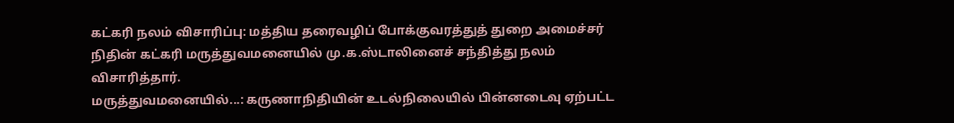கட்கரி நலம் விசாரிப்பு: மத்திய தரைவழிப் போக்குவரத்துத் துறை அமைச்சர் நிதின் கட்கரி மருத்துவமனையில் மு.க.ஸ்டாலினைச் சந்தித்து நலம் விசாரித்தார்.
மருத்துவமனையில்...: கருணாநிதியின் உடல்நிலையில் பின்னடைவு ஏற்பட்ட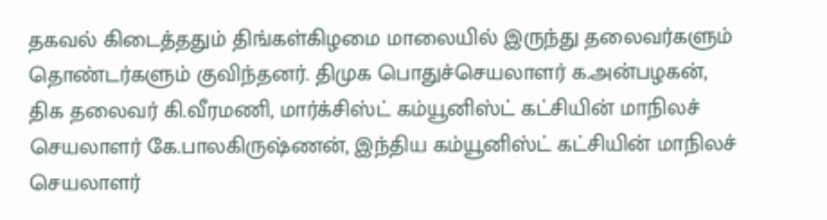தகவல் கிடைத்ததும் திங்கள்கிழமை மாலையில் இருந்து தலைவர்களும் தொண்டர்களும் குவிந்தனர். திமுக பொதுச்செயலாளர் க.அன்பழகன், திக தலைவர் கி.வீரமணி, மார்க்சிஸ்ட் கம்யூனிஸ்ட் கட்சியின் மாநிலச் செயலாளர் கே.பாலகிருஷ்ணன், இந்திய கம்யூனிஸ்ட் கட்சியின் மாநிலச் செயலாளர்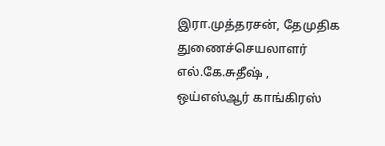இரா.முத்தரசன், தேமுதிக துணைச்செயலாளர் எல்.கே.சுதீஷ் , ஒய்எஸ்ஆர் காங்கிரஸ்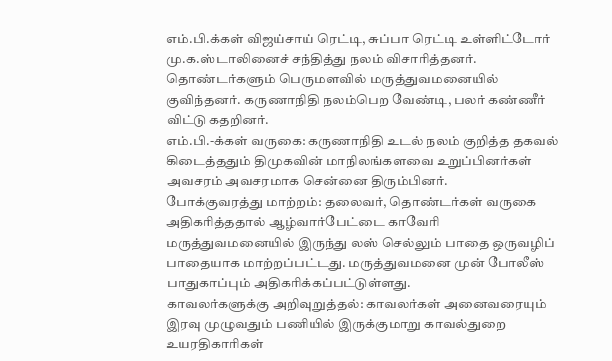எம்.பி.க்கள் விஜய்சாய் ரெட்டி, சுப்பா ரெட்டி உள்ளிட்டோர் மு.க.ஸ்டாலினைச் சந்தித்து நலம் விசாரித்தனர். தொண்டர்களும் பெருமளவில் மருத்துவமனையில் குவிந்தனர். கருணாநிதி நலம்பெற வேண்டி, பலர் கண்ணீர் விட்டு கதறினர்.
எம்.பி.-க்கள் வருகை: கருணாநிதி உடல் நலம் குறித்த தகவல் கிடைத்ததும் திமுகவின் மாநிலங்களவை உறுப்பினர்கள் அவசரம் அவசரமாக சென்னை திரும்பினர்.
போக்குவரத்து மாற்றம்: தலைவர், தொண்டர்கள் வருகை அதிகரித்ததால் ஆழ்வார்பேட்டை காவேரி மருத்துவமனையில் இருந்து லஸ் செல்லும் பாதை ஒருவழிப் பாதையாக மாற்றப்பட்டது. மருத்துவமனை முன் போலீஸ் பாதுகாப்பும் அதிகரிக்கப்பட்டுள்ளது.
காவலர்களுக்கு அறிவுறுத்தல்: காவலர்கள் அனைவரையும் இரவு முழுவதும் பணியில் இருக்குமாறு காவல்துறை உயரதிகாரிகள்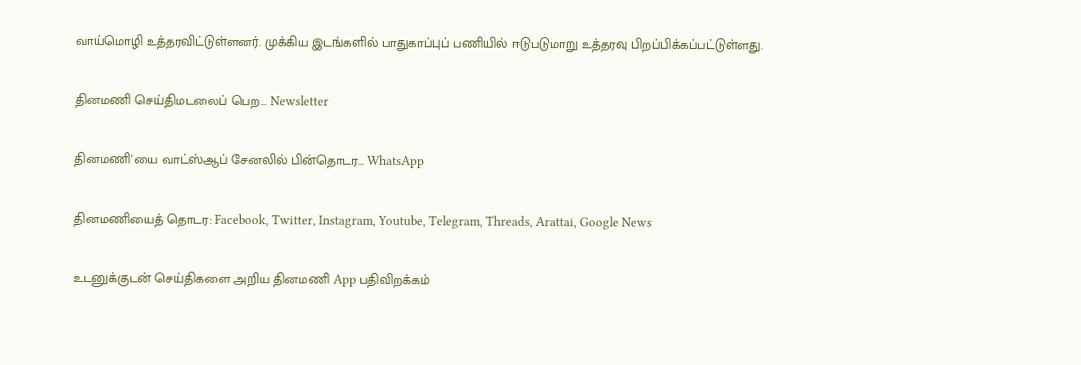வாய்மொழி உத்தரவிட்டுள்ளனர். முக்கிய இடங்களில் பாதுகாப்புப் பணியில் ஈடுபடுமாறு உத்தரவு பிறப்பிக்கப்பட்டுள்ளது.

தினமணி செய்திமடலைப் பெற... Newsletter

தினமணி'யை வாட்ஸ்ஆப் சேனலில் பின்தொடர... WhatsApp

தினமணியைத் தொடர: Facebook, Twitter, Instagram, Youtube, Telegram, Threads, Arattai, Google News

உடனுக்குடன் செய்திகளை அறிய தினமணி App பதிவிறக்கம்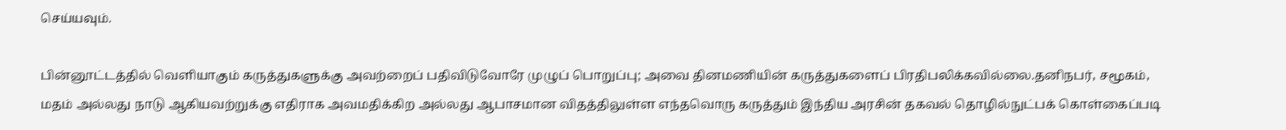செய்யவும்.

பின்னூட்டத்தில் வெளியாகும் கருத்துகளுக்கு அவற்றைப் பதிவிடுவோரே முழுப் பொறுப்பு; அவை தினமணியின் கருத்துகளைப் பிரதிபலிக்கவில்லை.தனிநபர், சமூகம், மதம் அல்லது நாடு ஆகியவற்றுக்கு எதிராக அவமதிக்கிற அல்லது ஆபாசமான விதத்திலுள்ள எந்தவொரு கருத்தும் இந்திய அரசின் தகவல் தொழில்நுட்பக் கொள்கைப்படி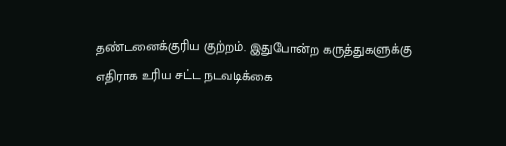தண்டனைக்குரிய குற்றம். இதுபோன்ற கருத்துகளுக்கு எதிராக உரிய சட்ட நடவடிக்கை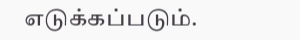எடுக்கப்படும்.